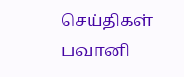செய்திகள்
பவானி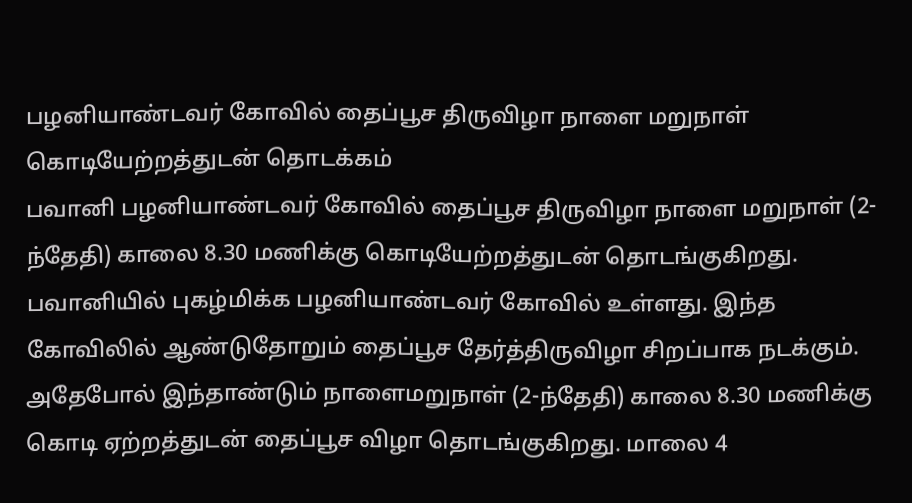பழனியாண்டவர் கோவில் தைப்பூச திருவிழா நாளை மறுநாள் கொடியேற்றத்துடன் தொடக்கம்
பவானி பழனியாண்டவர் கோவில் தைப்பூச திருவிழா நாளை மறுநாள் (2-ந்தேதி) காலை 8.30 மணிக்கு கொடியேற்றத்துடன் தொடங்குகிறது.
பவானியில் புகழ்மிக்க பழனியாண்டவர் கோவில் உள்ளது. இந்த கோவிலில் ஆண்டுதோறும் தைப்பூச தேர்த்திருவிழா சிறப்பாக நடக்கும்.
அதேபோல் இந்தாண்டும் நாளைமறுநாள் (2-ந்தேதி) காலை 8.30 மணிக்கு கொடி ஏற்றத்துடன் தைப்பூச விழா தொடங்குகிறது. மாலை 4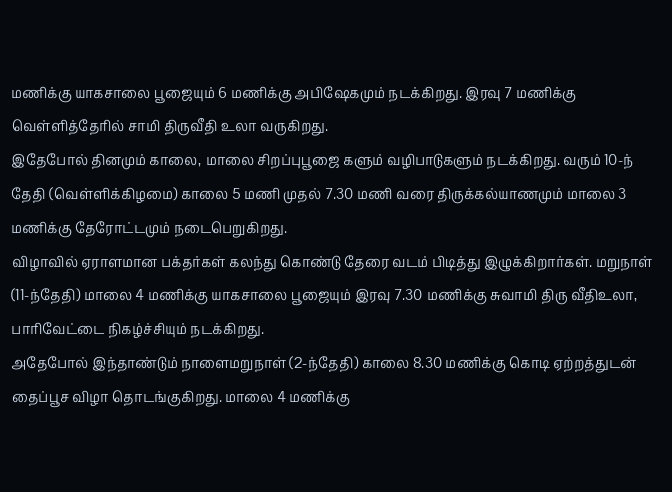மணிக்கு யாகசாலை பூஜையும் 6 மணிக்கு அபிஷேகமும் நடக்கிறது. இரவு 7 மணிக்கு வெள்ளித்தேரில் சாமி திருவீதி உலா வருகிறது.
இதேபோல் தினமும் காலை, மாலை சிறப்புபூஜை களும் வழிபாடுகளும் நடக்கிறது. வரும் 10-ந் தேதி (வெள்ளிக்கிழமை) காலை 5 மணி முதல் 7.30 மணி வரை திருக்கல்யாணமும் மாலை 3 மணிக்கு தேரோட்டமும் நடைபெறுகிறது.
விழாவில் ஏராளமான பக்தர்கள் கலந்து கொண்டு தேரை வடம் பிடித்து இழுக்கிறார்கள். மறுநாள் (11-ந்தேதி) மாலை 4 மணிக்கு யாகசாலை பூஜையும் இரவு 7.30 மணிக்கு சுவாமி திரு வீதிஉலா, பாரிவேட்டை நிகழ்ச்சியும் நடக்கிறது.
அதேபோல் இந்தாண்டும் நாளைமறுநாள் (2-ந்தேதி) காலை 8.30 மணிக்கு கொடி ஏற்றத்துடன் தைப்பூச விழா தொடங்குகிறது. மாலை 4 மணிக்கு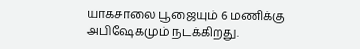யாகசாலை பூஜையும் 6 மணிக்கு அபிஷேகமும் நடக்கிறது.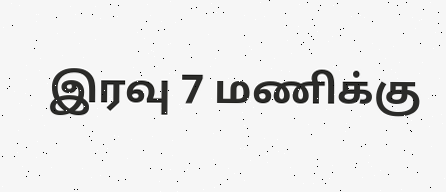இரவு 7 மணிக்கு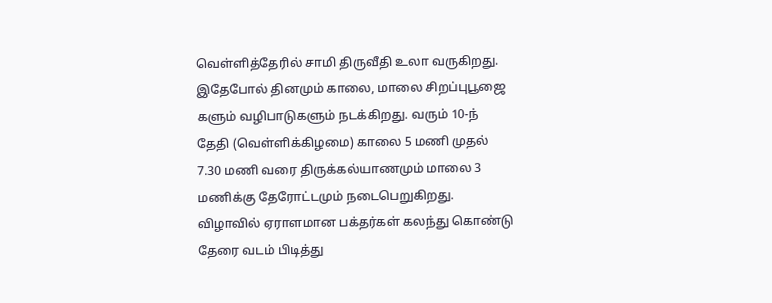வெள்ளித்தேரில் சாமி திருவீதி உலா வருகிறது.
இதேபோல் தினமும் காலை, மாலை சிறப்புபூஜை களும் வழிபாடுகளும் நடக்கிறது. வரும் 10-ந் தேதி (வெள்ளிக்கிழமை) காலை 5 மணி முதல் 7.30 மணி வரை திருக்கல்யாணமும் மாலை 3 மணிக்கு தேரோட்டமும் நடைபெறுகிறது.
விழாவில் ஏராளமான பக்தர்கள் கலந்து கொண்டு தேரை வடம் பிடித்து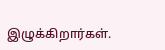இழுக்கிறார்கள்.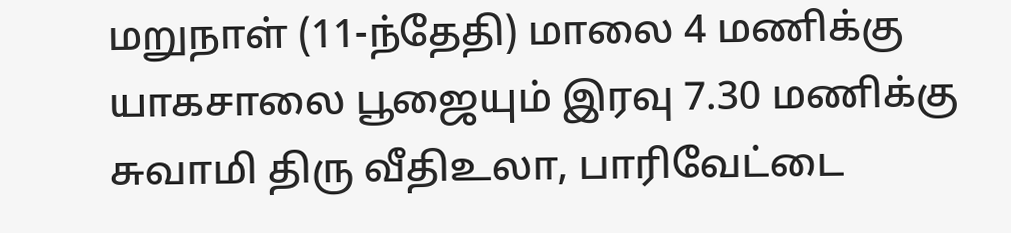மறுநாள் (11-ந்தேதி) மாலை 4 மணிக்கு யாகசாலை பூஜையும் இரவு 7.30 மணிக்கு சுவாமி திரு வீதிஉலா, பாரிவேட்டை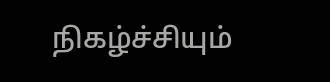நிகழ்ச்சியும்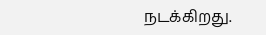நடக்கிறது.